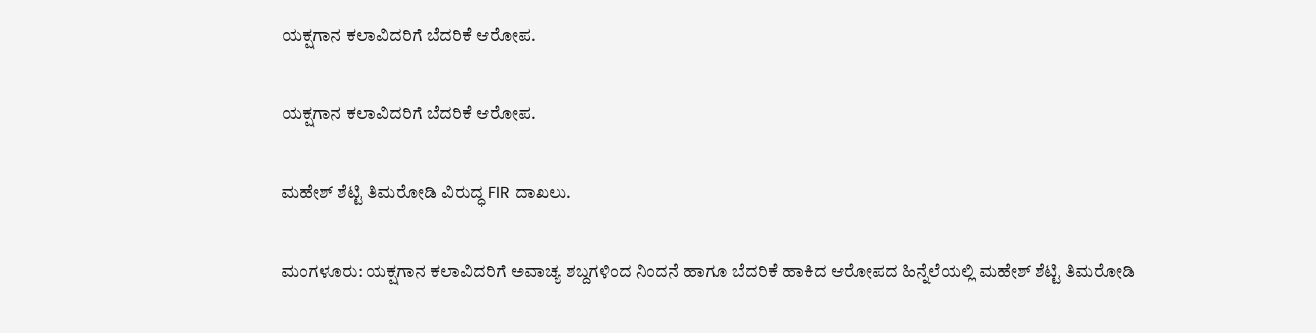ಯಕ್ಷಗಾನ ಕಲಾವಿದರಿಗೆ ಬೆದರಿಕೆ ಆರೋಪ.

ಯಕ್ಷಗಾನ ಕಲಾವಿದರಿಗೆ ಬೆದರಿಕೆ ಆರೋಪ.

ಮಹೇಶ್ ಶೆಟ್ಟಿ ತಿಮರೋಡಿ ವಿರುದ್ಧ FIR ದಾಖಲು.

ಮಂಗಳೂರು: ಯಕ್ಷಗಾನ ಕಲಾವಿದರಿಗೆ ಅವಾಚ್ಯ ಶಬ್ದಗಳಿಂದ ನಿಂದನೆ ಹಾಗೂ ಬೆದರಿಕೆ ಹಾಕಿದ ಆರೋಪದ ಹಿನ್ನೆಲೆಯಲ್ಲಿ ಮಹೇಶ್ ಶೆಟ್ಟಿ ತಿಮರೋಡಿ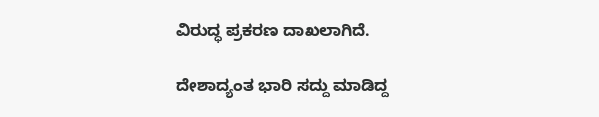ವಿರುದ್ಧ ಪ್ರಕರಣ ದಾಖಲಾಗಿದೆ.

ದೇಶಾದ್ಯಂತ ಭಾರಿ ಸದ್ದು ಮಾಡಿದ್ದ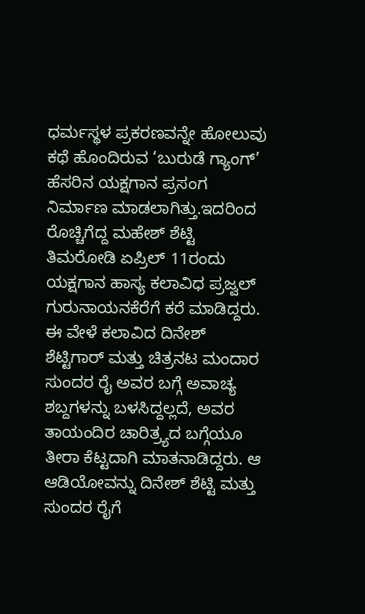ಧರ್ಮಸ್ಥಳ ಪ್ರಕರಣವನ್ನೇ ಹೋಲುವು ಕಥೆ ಹೊಂದಿರುವ ‘ಬುರುಡೆ ಗ್ಯಾಂಗ್’ ಹೆಸರಿನ ಯಕ್ಷಗಾನ ಪ್ರಸಂಗ ನಿರ್ಮಾಣ ಮಾಡಲಾಗಿತ್ತು.ಇದರಿಂದ ರೊಚ್ಚಿಗೆದ್ದ ಮಹೇಶ್ ಶೆಟ್ಟಿ ತಿಮರೋಡಿ ಏಪ್ರಿಲ್ 11ರಂದು ಯಕ್ಷಗಾನ ಹಾಸ್ಯ ಕಲಾವಿಧ ಪ್ರಜ್ವಲ್ ಗುರುನಾಯನಕೆರೆಗೆ ಕರೆ ಮಾಡಿದ್ದರು. ಈ ವೇಳೆ ಕಲಾವಿದ ದಿನೇಶ್ ಶೆಟ್ಟಿಗಾರ್ ಮತ್ತು ಚಿತ್ರನಟ ಮಂದಾರ ಸುಂದರ ರೈ ಅವರ ಬಗ್ಗೆ ಅವಾಚ್ಯ ಶಬ್ದಗಳನ್ನು ಬಳಸಿದ್ದಲ್ಲದೆ, ಅವರ ತಾಯಂದಿರ ಚಾರಿತ್ರ್ಯದ ಬಗ್ಗೆಯೂ ತೀರಾ ಕೆಟ್ಟದಾಗಿ ಮಾತನಾಡಿದ್ದರು. ಆ ಆಡಿಯೋವನ್ನು ದಿನೇಶ್ ಶೆಟ್ಟಿ ಮತ್ತು ಸುಂದರ ರೈಗೆ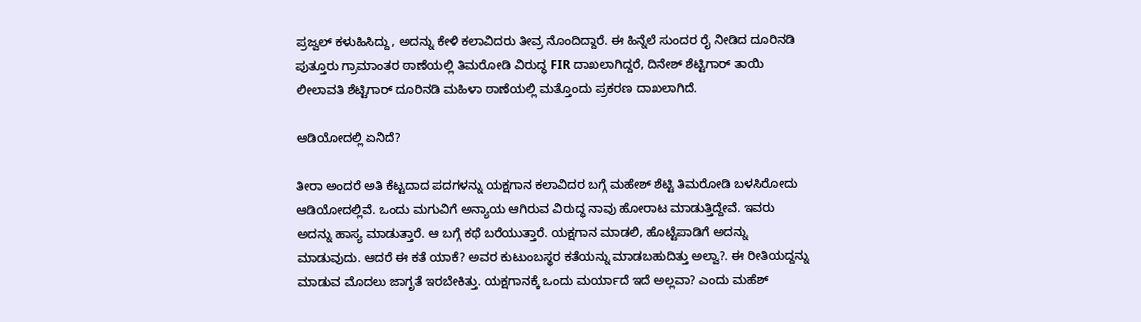ಪ್ರಜ್ವಲ್ ಕಳುಹಿಸಿದ್ದು, ಅದನ್ನು ಕೇಳಿ ಕಲಾವಿದರು ತೀವ್ರ ನೊಂದಿದ್ದಾರೆ. ಈ ಹಿನ್ನೆಲೆ ಸುಂದರ ರೈ ನೀಡಿದ ದೂರಿನಡಿ ಪುತ್ತೂರು ಗ್ರಾಮಾಂತರ ಠಾಣೆಯಲ್ಲಿ ತಿಮರೋಡಿ ವಿರುದ್ಧ FIR ದಾಖಲಾಗಿದ್ದರೆ, ದಿನೇಶ್ ಶೆಟ್ಟಿಗಾರ್ ತಾಯಿ ಲೀಲಾವತಿ ಶೆಟ್ಟಿಗಾರ್ ದೂರಿನಡಿ ಮಹಿಳಾ ಠಾಣೆಯಲ್ಲಿ ಮತ್ತೊಂದು ಪ್ರಕರಣ ದಾಖಲಾಗಿದೆ.

ಆಡಿಯೋದಲ್ಲಿ ಏನಿದೆ?

ತೀರಾ ಅಂದರೆ ಅತಿ ಕೆಟ್ಟದಾದ ಪದಗಳನ್ನು ಯಕ್ಷಗಾನ ಕಲಾವಿದರ ಬಗ್ಗೆ ಮಹೇಶ್ ಶೆಟ್ಟಿ ತಿಮರೋಡಿ ಬಳಸಿರೋದು ಆಡಿಯೋದಲ್ಲಿವೆ. ಒಂದು ಮಗುವಿಗೆ ಅನ್ಯಾಯ ಆಗಿರುವ ವಿರುದ್ಧ ನಾವು ಹೋರಾಟ ಮಾಡುತ್ತಿದ್ದೇವೆ. ಇವರು ಅದನ್ನು ಹಾಸ್ಯ ಮಾಡುತ್ತಾರೆ. ಆ ಬಗ್ಗೆ ಕಥೆ ಬರೆಯುತ್ತಾರೆ. ಯಕ್ಷಗಾನ ಮಾಡಲಿ, ಹೊಟ್ಟೆಪಾಡಿಗೆ ಅದನ್ನು ಮಾಡುವುದು. ಆದರೆ ಈ ಕತೆ ಯಾಕೆ? ಅವರ ಕುಟುಂಬಸ್ಥರ ಕತೆಯನ್ನು ಮಾಡಬಹುದಿತ್ತು ಅಲ್ವಾ?. ಈ ರೀತಿಯದ್ದನ್ನು ಮಾಡುವ ಮೊದಲು ಜಾಗೃತೆ ಇರಬೇಕಿತ್ತು. ಯಕ್ಷಗಾನಕ್ಕೆ ಒಂದು ಮರ್ಯಾದೆ ಇದೆ ಅಲ್ಲವಾ? ಎಂದು ಮಹೆಶ್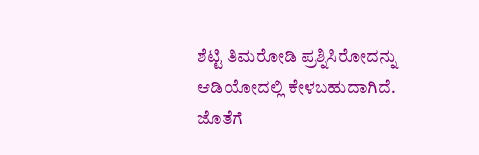ಶೆಟ್ಟಿ ತಿಮರೋಡಿ ಪ್ರಶ್ನಿಸಿರೋದನ್ನು ಆಡಿಯೋದಲ್ಲಿ ಕೇಳಬಹುದಾಗಿದೆ. ಜೊತೆಗೆ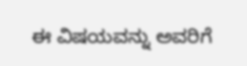ಈ ವಿಷಯವನ್ನು ಅವರಿಗೆ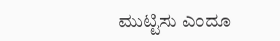ಮುಟ್ಟಿಸು ಎಂದೂ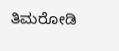ತಿಮರೋಡಿ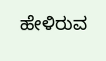ಹೇಳಿರುವ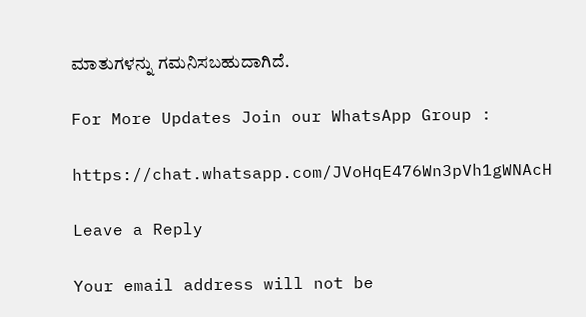ಮಾತುಗಳನ್ನು ಗಮನಿಸಬಹುದಾಗಿದೆ.

For More Updates Join our WhatsApp Group :

https://chat.whatsapp.com/JVoHqE476Wn3pVh1gWNAcH

Leave a Reply

Your email address will not be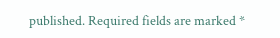published. Required fields are marked *